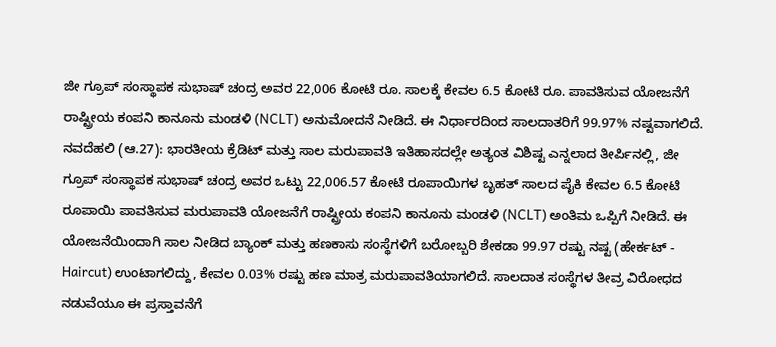ಜೀ ಗ್ರೂಪ್ ಸಂಸ್ಥಾಪಕ ಸುಭಾಷ್ ಚಂದ್ರ ಅವರ 22,006 ಕೋಟಿ ರೂ. ಸಾಲಕ್ಕೆ ಕೇವಲ 6.5 ಕೋಟಿ ರೂ. ಪಾವತಿಸುವ ಯೋಜನೆಗೆ ರಾಷ್ಟ್ರೀಯ ಕಂಪನಿ ಕಾನೂನು ಮಂಡಳಿ (NCLT) ಅನುಮೋದನೆ ನೀಡಿದೆ. ಈ ನಿರ್ಧಾರದಿಂದ ಸಾಲದಾತರಿಗೆ 99.97% ನಷ್ಟವಾಗಲಿದೆ.
ನವದೆಹಲಿ (ಆ.27): ಭಾರತೀಯ ಕ್ರೆಡಿಟ್ ಮತ್ತು ಸಾಲ ಮರುಪಾವತಿ ಇತಿಹಾಸದಲ್ಲೇ ಅತ್ಯಂತ ವಿಶಿಷ್ಟ ಎನ್ನಲಾದ ತೀರ್ಪಿನಲ್ಲಿ, ಜೀ ಗ್ರೂಪ್ ಸಂಸ್ಥಾಪಕ ಸುಭಾಷ್ ಚಂದ್ರ ಅವರ ಒಟ್ಟು 22,006.57 ಕೋಟಿ ರೂಪಾಯಿಗಳ ಬೃಹತ್ ಸಾಲದ ಪೈಕಿ ಕೇವಲ 6.5 ಕೋಟಿ ರೂಪಾಯಿ ಪಾವತಿಸುವ ಮರುಪಾವತಿ ಯೋಜನೆಗೆ ರಾಷ್ಟ್ರೀಯ ಕಂಪನಿ ಕಾನೂನು ಮಂಡಳಿ (NCLT) ಅಂತಿಮ ಒಪ್ಪಿಗೆ ನೀಡಿದೆ. ಈ ಯೋಜನೆಯಿಂದಾಗಿ ಸಾಲ ನೀಡಿದ ಬ್ಯಾಂಕ್ ಮತ್ತು ಹಣಕಾಸು ಸಂಸ್ಥೆಗಳಿಗೆ ಬರೋಬ್ಬರಿ ಶೇಕಡಾ 99.97 ರಷ್ಟು ನಷ್ಟ (ಹೇರ್ಕಟ್ - Haircut) ಉಂಟಾಗಲಿದ್ದು, ಕೇವಲ 0.03% ರಷ್ಟು ಹಣ ಮಾತ್ರ ಮರುಪಾವತಿಯಾಗಲಿದೆ. ಸಾಲದಾತ ಸಂಸ್ಥೆಗಳ ತೀವ್ರ ವಿರೋಧದ ನಡುವೆಯೂ ಈ ಪ್ರಸ್ತಾವನೆಗೆ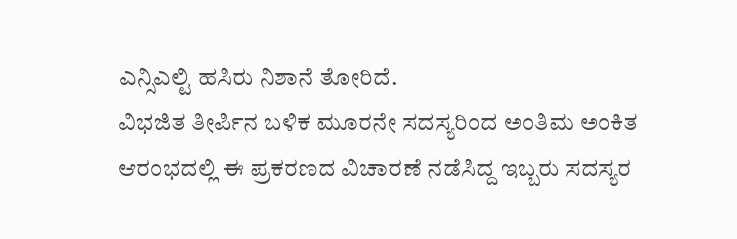ಎನ್ಸಿಎಲ್ಟಿ ಹಸಿರು ನಿಶಾನೆ ತೋರಿದೆ.
ವಿಭಜಿತ ತೀರ್ಪಿನ ಬಳಿಕ ಮೂರನೇ ಸದಸ್ಯರಿಂದ ಅಂತಿಮ ಅಂಕಿತ
ಆರಂಭದಲ್ಲಿ ಈ ಪ್ರಕರಣದ ವಿಚಾರಣೆ ನಡೆಸಿದ್ದ ಇಬ್ಬರು ಸದಸ್ಯರ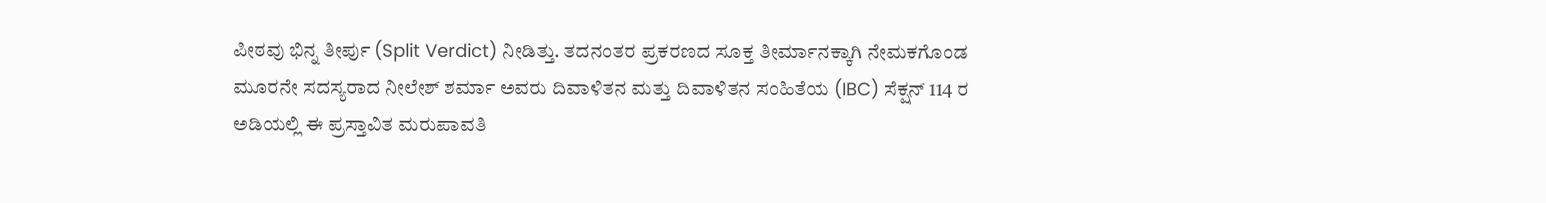ಪೀಠವು ಭಿನ್ನ ತೀರ್ಪು (Split Verdict) ನೀಡಿತ್ತು. ತದನಂತರ ಪ್ರಕರಣದ ಸೂಕ್ತ ತೀರ್ಮಾನಕ್ಕಾಗಿ ನೇಮಕಗೊಂಡ ಮೂರನೇ ಸದಸ್ಯರಾದ ನೀಲೇಶ್ ಶರ್ಮಾ ಅವರು ದಿವಾಳಿತನ ಮತ್ತು ದಿವಾಳಿತನ ಸಂಹಿತೆಯ (IBC) ಸೆಕ್ಷನ್ 114 ರ ಅಡಿಯಲ್ಲಿ ಈ ಪ್ರಸ್ತಾವಿತ ಮರುಪಾವತಿ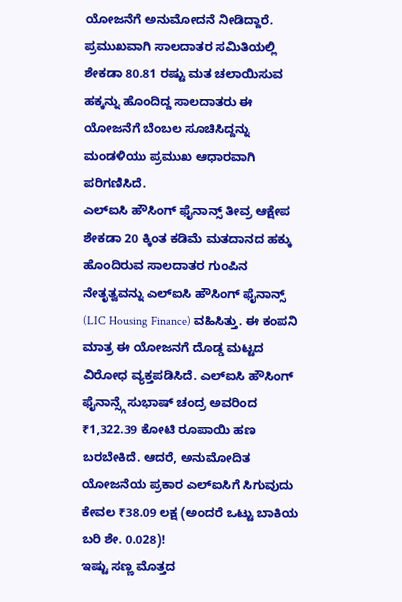ಯೋಜನೆಗೆ ಅನುಮೋದನೆ ನೀಡಿದ್ದಾರೆ. ಪ್ರಮುಖವಾಗಿ ಸಾಲದಾತರ ಸಮಿತಿಯಲ್ಲಿ ಶೇಕಡಾ 80.81 ರಷ್ಟು ಮತ ಚಲಾಯಿಸುವ ಹಕ್ಕನ್ನು ಹೊಂದಿದ್ದ ಸಾಲದಾತರು ಈ ಯೋಜನೆಗೆ ಬೆಂಬಲ ಸೂಚಿಸಿದ್ದನ್ನು ಮಂಡಳಿಯು ಪ್ರಮುಖ ಆಧಾರವಾಗಿ ಪರಿಗಣಿಸಿದೆ.
ಎಲ್ಐಸಿ ಹೌಸಿಂಗ್ ಫೈನಾನ್ಸ್ ತೀವ್ರ ಆಕ್ಷೇಪ
ಶೇಕಡಾ 20 ಕ್ಕಿಂತ ಕಡಿಮೆ ಮತದಾನದ ಹಕ್ಕು ಹೊಂದಿರುವ ಸಾಲದಾತರ ಗುಂಪಿನ ನೇತೃತ್ವವನ್ನು ಎಲ್ಐಸಿ ಹೌಸಿಂಗ್ ಫೈನಾನ್ಸ್ (LIC Housing Finance) ವಹಿಸಿತ್ತು. ಈ ಕಂಪನಿ ಮಾತ್ರ ಈ ಯೋಜನಗೆ ದೊಡ್ಡ ಮಟ್ಟದ ವಿರೋಧ ವ್ಯಕ್ತಪಡಿಸಿದೆ. ಎಲ್ಐಸಿ ಹೌಸಿಂಗ್ ಫೈನಾನ್ಸ್ಗೆ ಸುಭಾಷ್ ಚಂದ್ರ ಅವರಿಂದ ₹1,322.39 ಕೋಟಿ ರೂಪಾಯಿ ಹಣ ಬರಬೇಕಿದೆ. ಆದರೆ, ಅನುಮೋದಿತ ಯೋಜನೆಯ ಪ್ರಕಾರ ಎಲ್ಐಸಿಗೆ ಸಿಗುವುದು ಕೇವಲ ₹38.09 ಲಕ್ಷ (ಅಂದರೆ ಒಟ್ಟು ಬಾಕಿಯ ಬರಿ ಶೇ. 0.028)!
ಇಷ್ಟು ಸಣ್ಣ ಮೊತ್ತದ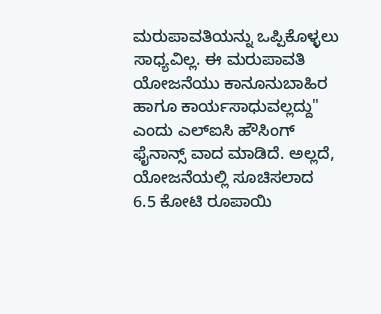ಮರುಪಾವತಿಯನ್ನು ಒಪ್ಪಿಕೊಳ್ಳಲು ಸಾಧ್ಯವಿಲ್ಲ. ಈ ಮರುಪಾವತಿ ಯೋಜನೆಯು ಕಾನೂನುಬಾಹಿರ ಹಾಗೂ ಕಾರ್ಯಸಾಧುವಲ್ಲದ್ದು" ಎಂದು ಎಲ್ಐಸಿ ಹೌಸಿಂಗ್ ಫೈನಾನ್ಸ್ ವಾದ ಮಾಡಿದೆ. ಅಲ್ಲದೆ, ಯೋಜನೆಯಲ್ಲಿ ಸೂಚಿಸಲಾದ 6.5 ಕೋಟಿ ರೂಪಾಯಿ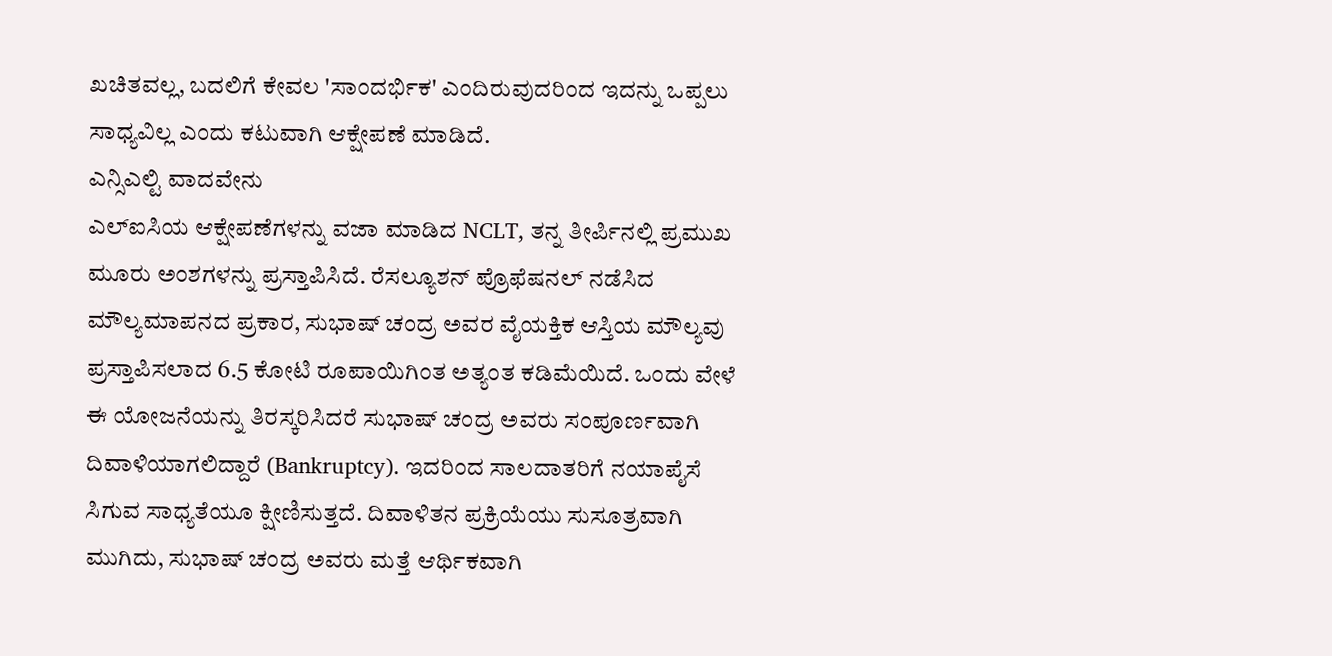ಖಚಿತವಲ್ಲ, ಬದಲಿಗೆ ಕೇವಲ 'ಸಾಂದರ್ಭಿಕ' ಎಂದಿರುವುದರಿಂದ ಇದನ್ನು ಒಪ್ಪಲು ಸಾಧ್ಯವಿಲ್ಲ ಎಂದು ಕಟುವಾಗಿ ಆಕ್ಷೇಪಣೆ ಮಾಡಿದೆ.
ಎನ್ಸಿಎಲ್ಟಿ ವಾದವೇನು
ಎಲ್ಐಸಿಯ ಆಕ್ಷೇಪಣೆಗಳನ್ನು ವಜಾ ಮಾಡಿದ NCLT, ತನ್ನ ತೀರ್ಪಿನಲ್ಲಿ ಪ್ರಮುಖ ಮೂರು ಅಂಶಗಳನ್ನು ಪ್ರಸ್ತಾಪಿಸಿದೆ. ರೆಸಲ್ಯೂಶನ್ ಪ್ರೊಫೆಷನಲ್ ನಡೆಸಿದ ಮೌಲ್ಯಮಾಪನದ ಪ್ರಕಾರ, ಸುಭಾಷ್ ಚಂದ್ರ ಅವರ ವೈಯಕ್ತಿಕ ಆಸ್ತಿಯ ಮೌಲ್ಯವು ಪ್ರಸ್ತಾಪಿಸಲಾದ 6.5 ಕೋಟಿ ರೂಪಾಯಿಗಿಂತ ಅತ್ಯಂತ ಕಡಿಮೆಯಿದೆ. ಒಂದು ವೇಳೆ ಈ ಯೋಜನೆಯನ್ನು ತಿರಸ್ಕರಿಸಿದರೆ ಸುಭಾಷ್ ಚಂದ್ರ ಅವರು ಸಂಪೂರ್ಣವಾಗಿ ದಿವಾಳಿಯಾಗಲಿದ್ದಾರೆ (Bankruptcy). ಇದರಿಂದ ಸಾಲದಾತರಿಗೆ ನಯಾಪೈಸೆ ಸಿಗುವ ಸಾಧ್ಯತೆಯೂ ಕ್ಷೀಣಿಸುತ್ತದೆ. ದಿವಾಳಿತನ ಪ್ರಕ್ರಿಯೆಯು ಸುಸೂತ್ರವಾಗಿ ಮುಗಿದು, ಸುಭಾಷ್ ಚಂದ್ರ ಅವರು ಮತ್ತೆ ಆರ್ಥಿಕವಾಗಿ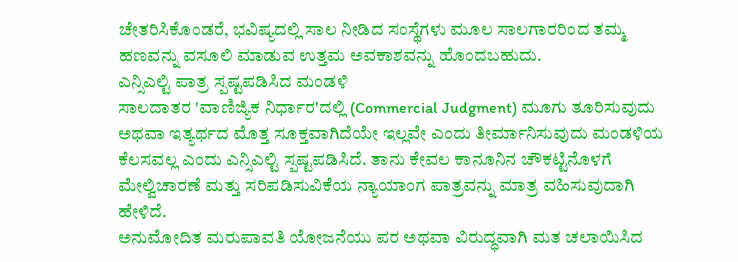ಚೇತರಿಸಿಕೊಂಡರೆ, ಭವಿಷ್ಯದಲ್ಲಿ ಸಾಲ ನೀಡಿದ ಸಂಸ್ಥೆಗಳು ಮೂಲ ಸಾಲಗಾರರಿಂದ ತಮ್ಮ ಹಣವನ್ನು ವಸೂಲಿ ಮಾಡುವ ಉತ್ತಮ ಅವಕಾಶವನ್ನು ಹೊಂದಬಹುದು.
ಎನ್ಸಿಎಲ್ಟಿ ಪಾತ್ರ ಸ್ಪಷ್ಟಪಡಿಸಿದ ಮಂಡಳಿ
ಸಾಲದಾತರ 'ವಾಣಿಜ್ಯಿಕ ನಿರ್ಧಾರ'ದಲ್ಲಿ (Commercial Judgment) ಮೂಗು ತೂರಿಸುವುದು ಅಥವಾ ಇತ್ಯರ್ಥದ ಮೊತ್ತ ಸೂಕ್ತವಾಗಿದೆಯೇ ಇಲ್ಲವೇ ಎಂದು ತೀರ್ಮಾನಿಸುವುದು ಮಂಡಳಿಯ ಕೆಲಸವಲ್ಲ ಎಂದು ಎನ್ಸಿಎಲ್ಟಿ ಸ್ಪಷ್ಟಪಡಿಸಿದೆ. ತಾನು ಕೇವಲ ಕಾನೂನಿನ ಚೌಕಟ್ಟಿನೊಳಗೆ ಮೇಲ್ವಿಚಾರಣೆ ಮತ್ತು ಸರಿಪಡಿಸುವಿಕೆಯ ನ್ಯಾಯಾಂಗ ಪಾತ್ರವನ್ನು ಮಾತ್ರ ವಹಿಸುವುದಾಗಿ ಹೇಳಿದೆ.
ಅನುಮೋದಿತ ಮರುಪಾವತಿ ಯೋಜನೆಯು ಪರ ಅಥವಾ ವಿರುದ್ಧವಾಗಿ ಮತ ಚಲಾಯಿಸಿದ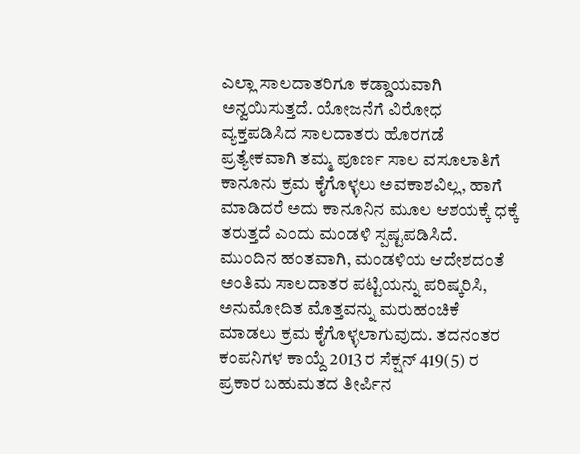ಎಲ್ಲಾ ಸಾಲದಾತರಿಗೂ ಕಡ್ಡಾಯವಾಗಿ ಅನ್ವಯಿಸುತ್ತದೆ. ಯೋಜನೆಗೆ ವಿರೋಧ ವ್ಯಕ್ತಪಡಿಸಿದ ಸಾಲದಾತರು ಹೊರಗಡೆ ಪ್ರತ್ಯೇಕವಾಗಿ ತಮ್ಮ ಪೂರ್ಣ ಸಾಲ ವಸೂಲಾತಿಗೆ ಕಾನೂನು ಕ್ರಮ ಕೈಗೊಳ್ಳಲು ಅವಕಾಶವಿಲ್ಲ, ಹಾಗೆ ಮಾಡಿದರೆ ಅದು ಕಾನೂನಿನ ಮೂಲ ಆಶಯಕ್ಕೆ ಧಕ್ಕೆ ತರುತ್ತದೆ ಎಂದು ಮಂಡಳಿ ಸ್ಪಷ್ಟಪಡಿಸಿದೆ.
ಮುಂದಿನ ಹಂತವಾಗಿ, ಮಂಡಳಿಯ ಆದೇಶದಂತೆ ಅಂತಿಮ ಸಾಲದಾತರ ಪಟ್ಟಿಯನ್ನು ಪರಿಷ್ಕರಿಸಿ, ಅನುಮೋದಿತ ಮೊತ್ತವನ್ನು ಮರುಹಂಚಿಕೆ ಮಾಡಲು ಕ್ರಮ ಕೈಗೊಳ್ಳಲಾಗುವುದು. ತದನಂತರ ಕಂಪನಿಗಳ ಕಾಯ್ದೆ 2013 ರ ಸೆಕ್ಷನ್ 419(5) ರ ಪ್ರಕಾರ ಬಹುಮತದ ತೀರ್ಪಿನ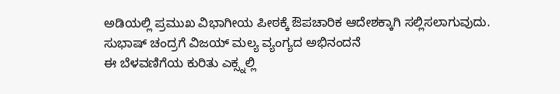ಅಡಿಯಲ್ಲಿ ಪ್ರಮುಖ ವಿಭಾಗೀಯ ಪೀಠಕ್ಕೆ ಔಪಚಾರಿಕ ಆದೇಶಕ್ಕಾಗಿ ಸಲ್ಲಿಸಲಾಗುವುದು.
ಸುಭಾಷ್ ಚಂದ್ರಗೆ ವಿಜಯ್ ಮಲ್ಯ ವ್ಯಂಗ್ಯದ ಅಭಿನಂದನೆ
ಈ ಬೆಳವಣಿಗೆಯ ಕುರಿತು ಎಕ್ಸ್ನಲ್ಲಿ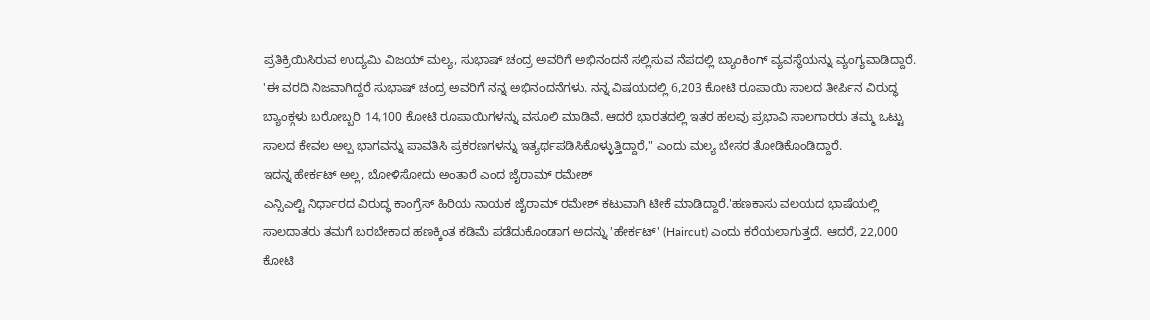ಪ್ರತಿಕ್ರಿಯಿಸಿರುವ ಉದ್ಯಮಿ ವಿಜಯ್ ಮಲ್ಯ, ಸುಭಾಷ್ ಚಂದ್ರ ಅವರಿಗೆ ಅಭಿನಂದನೆ ಸಲ್ಲಿಸುವ ನೆಪದಲ್ಲಿ ಬ್ಯಾಂಕಿಂಗ್ ವ್ಯವಸ್ಥೆಯನ್ನು ವ್ಯಂಗ್ಯವಾಡಿದ್ದಾರೆ. 'ಈ ವರದಿ ನಿಜವಾಗಿದ್ದರೆ ಸುಭಾಷ್ ಚಂದ್ರ ಅವರಿಗೆ ನನ್ನ ಅಭಿನಂದನೆಗಳು. ನನ್ನ ವಿಷಯದಲ್ಲಿ 6,203 ಕೋಟಿ ರೂಪಾಯಿ ಸಾಲದ ತೀರ್ಪಿನ ವಿರುದ್ಧ ಬ್ಯಾಂಕ್ಗಳು ಬರೋಬ್ಬರಿ 14,100 ಕೋಟಿ ರೂಪಾಯಿಗಳನ್ನು ವಸೂಲಿ ಮಾಡಿವೆ. ಆದರೆ ಭಾರತದಲ್ಲಿ ಇತರ ಹಲವು ಪ್ರಭಾವಿ ಸಾಲಗಾರರು ತಮ್ಮ ಒಟ್ಟು ಸಾಲದ ಕೇವಲ ಅಲ್ಪ ಭಾಗವನ್ನು ಪಾವತಿಸಿ ಪ್ರಕರಣಗಳನ್ನು ಇತ್ಯರ್ಥಪಡಿಸಿಕೊಳ್ಳುತ್ತಿದ್ದಾರೆ," ಎಂದು ಮಲ್ಯ ಬೇಸರ ತೋಡಿಕೊಂಡಿದ್ದಾರೆ.
ಇದನ್ನ ಹೇರ್ಕಟ್ ಅಲ್ಲ, ಬೋಳಿಸೋದು ಅಂತಾರೆ ಎಂದ ಜೈರಾಮ್ ರಮೇಶ್
ಎನ್ಸಿಎಲ್ಟಿ ನಿರ್ಧಾರದ ವಿರುದ್ಧ ಕಾಂಗ್ರೆಸ್ ಹಿರಿಯ ನಾಯಕ ಜೈರಾಮ್ ರಮೇಶ್ ಕಟುವಾಗಿ ಟೀಕೆ ಮಾಡಿದ್ದಾರೆ.'ಹಣಕಾಸು ವಲಯದ ಭಾಷೆಯಲ್ಲಿ ಸಾಲದಾತರು ತಮಗೆ ಬರಬೇಕಾದ ಹಣಕ್ಕಿಂತ ಕಡಿಮೆ ಪಡೆದುಕೊಂಡಾಗ ಅದನ್ನು 'ಹೇರ್ಕಟ್' (Haircut) ಎಂದು ಕರೆಯಲಾಗುತ್ತದೆ. ಆದರೆ, 22,000 ಕೋಟಿ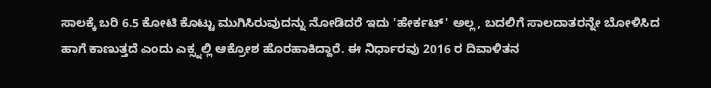ಸಾಲಕ್ಕೆ ಬರಿ 6.5 ಕೋಟಿ ಕೊಟ್ಟು ಮುಗಿಸಿರುವುದನ್ನು ನೋಡಿದರೆ ಇದು 'ಹೇರ್ಕಟ್' ಅಲ್ಲ, ಬದಲಿಗೆ ಸಾಲದಾತರನ್ನೇ ಬೋಳಿಸಿದ ಹಾಗೆ ಕಾಣುತ್ತದೆ ಎಂದು ಎಕ್ಸ್ನಲ್ಲಿ ಆಕ್ರೋಶ ಹೊರಹಾಕಿದ್ದಾರೆ. ಈ ನಿರ್ಧಾರವು 2016 ರ ದಿವಾಳಿತನ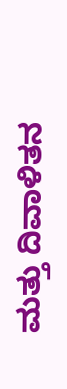ಮತ್ತು ದಿವಾಳಿತನ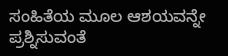ಸಂಹಿತೆಯ ಮೂಲ ಆಶಯವನ್ನೇ ಪ್ರಶ್ನಿಸುವಂತೆ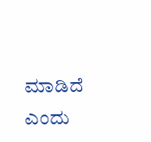ಮಾಡಿದೆ ಎಂದು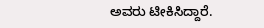ಅವರು ಟೀಕಿಸಿದ್ದಾರೆ.